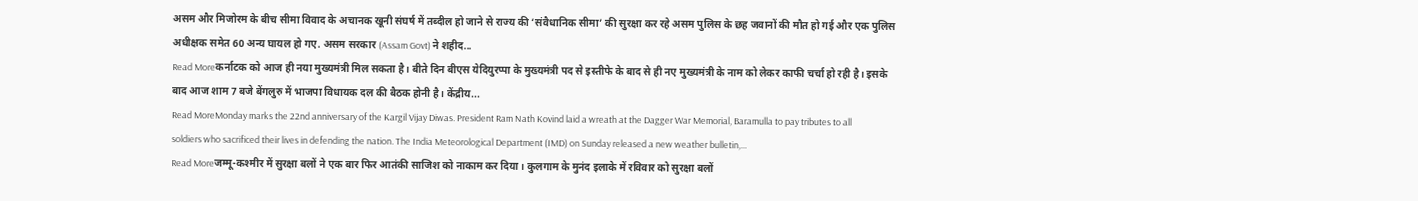असम और मिजोरम के बीच सीमा विवाद के अचानक खूनी संघर्ष में तब्दील हो जाने से राज्य की ‘संवैधानिक सीमा’ की सुरक्षा कर रहे असम पुलिस के छह जवानों की मौत हो गई और एक पुलिस अधीक्षक समेत 60 अन्य घायल हो गए. असम सरकार (Assam Govt) ने शहीद...
Read Moreकर्नाटक को आज ही नया मुख्यमंत्री मिल सकता है। बीते दिन बीएस येदियुरप्पा के मुख्यमंत्री पद से इस्तीफे के बाद से ही नए मुख्यमंत्री के नाम को लेकर काफी चर्चा हो रही है। इसके बाद आज शाम 7 बजे बेंगलुरु में भाजपा विधायक दल की बैठक होनी है। केंद्रीय...
Read MoreMonday marks the 22nd anniversary of the Kargil Vijay Diwas. President Ram Nath Kovind laid a wreath at the Dagger War Memorial, Baramulla to pay tributes to all soldiers who sacrificed their lives in defending the nation. The India Meteorological Department (IMD) on Sunday released a new weather bulletin,...
Read Moreजम्मू-कश्मीर में सुरक्षा बलों ने एक बार फिर आतंकी साजिश को नाकाम कर दिया। कुलगाम के मुनंद इलाके में रविवार को सुरक्षा बलों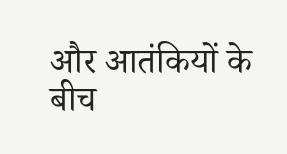और आतंकियों के बीच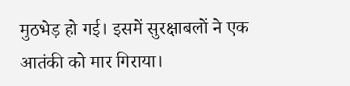मुठभेड़ हो गई। इसमें सुरक्षाबलों ने एक आतंकी को मार गिराया।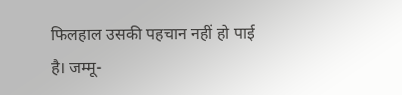फिलहाल उसकी पहचान नहीं हो पाई है। जम्मू-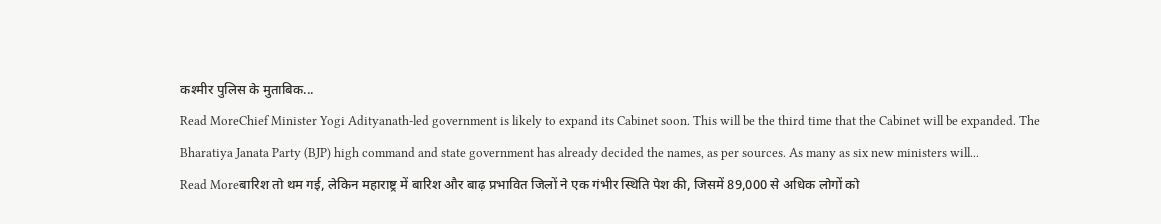कश्मीर पुलिस के मुताबिक...
Read MoreChief Minister Yogi Adityanath-led government is likely to expand its Cabinet soon. This will be the third time that the Cabinet will be expanded. The Bharatiya Janata Party (BJP) high command and state government has already decided the names, as per sources. As many as six new ministers will...
Read Moreबारिश तो थम गई, लेकिन महाराष्ट्र में बारिश और बाढ़ प्रभावित जिलों ने एक गंभीर स्थिति पेश की, जिसमें 89,000 से अधिक लोगों को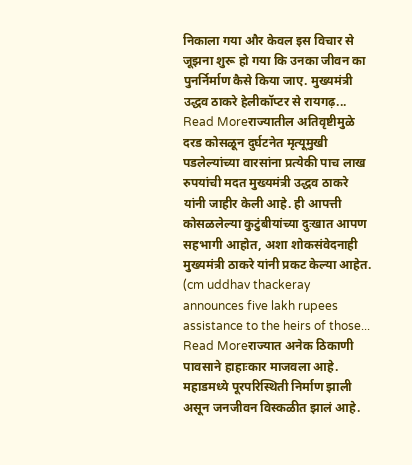निकाला गया और केवल इस विचार से जूझना शुरू हो गया कि उनका जीवन का पुनर्निर्माण कैसे किया जाए. मुख्यमंत्री उद्धव ठाकरे हेलीकॉप्टर से रायगढ़...
Read Moreराज्यातील अतिवृष्टीमुळे दरड कोसळून दुर्घटनेत मृत्यूमुखी पडलेल्यांच्या वारसांना प्रत्येकी पाच लाख रुपयांची मदत मुख्यमंत्री उद्धव ठाकरे यांनी जाहीर केली आहे. ही आपत्ती कोसळलेल्या कुटुंबीयांच्या दुःखात आपण सहभागी आहोत, अशा शोकसंवेदनाही मुख्यमंत्री ठाकरे यांनी प्रकट केल्या आहेत. (cm uddhav thackeray announces five lakh rupees assistance to the heirs of those...
Read Moreराज्यात अनेक ठिकाणी पावसाने हाहाःकार माजवला आहे. महाडमध्ये पूरपरिस्थिती निर्माण झाली असून जनजीवन विस्कळीत झालं आहे.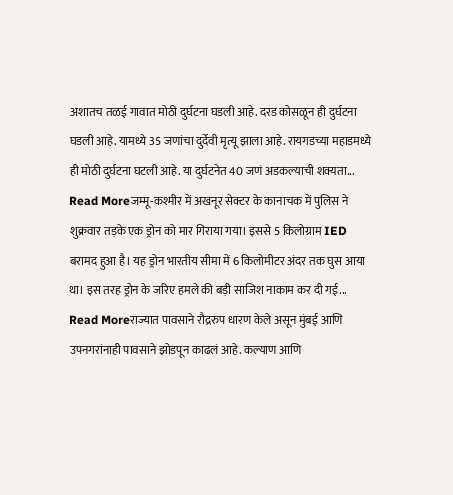अशातच तळई गावात मोठी दुर्घटना घडली आहे. दरड कोसळून ही दुर्घटना घडली आहे. यामध्ये 35 जणांचा दुर्देवी मृत्यू झाला आहे. रायगडच्या महाडमध्ये ही मोठी दुर्घटना घटली आहे. या दुर्घटनेत 40 जणं अडकल्याची शक्यता...
Read Moreजम्मू-कश्मीर में अखनूर सेक्टर के कानाचक में पुलिस ने शुक्रवार तड़के एक ड्रोन को मार गिराया गया। इससे 5 किलोग्राम IED बरामद हुआ है। यह ड्रोन भारतीय सीमा में 6 किलोमीटर अंदर तक घुस आया था। इस तरह ड्रोन के जरिए हमले की बड़ी साजिश नाकाम कर दी गई...
Read Moreराज्यात पावसाने रौद्ररुप धारण केले असून मुंबई आणि उपनगरांनाही पावसाने झोडपून काढलं आहे. कल्याण आणि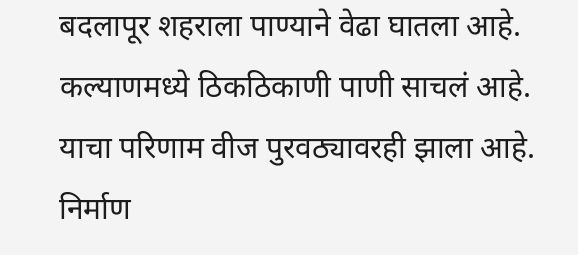बदलापूर शहराला पाण्याने वेढा घातला आहे. कल्याणमध्ये ठिकठिकाणी पाणी साचलं आहे. याचा परिणाम वीज पुरवठ्यावरही झाला आहे. निर्माण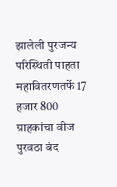झालेली पुरजन्य परिस्थिती पाहता महावितरणतर्फे 17 हजार 800 ग्राहकांचा वीज पुरवठा बंद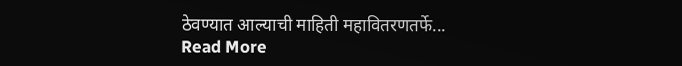ठेवण्यात आल्याची माहिती महावितरणतर्फे...
Read More